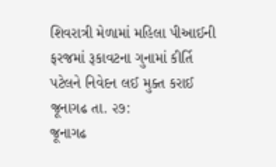શિવરાત્રી મેળામાં મહિલા પીઆઈની ફરજમાં રૂકાવટના ગુનામાં કીર્તિ પટેલને નિવેદન લઈ મુક્ત કરાઈ
જૂનાગઢ તા. ૨૭:
જૂનાગઢ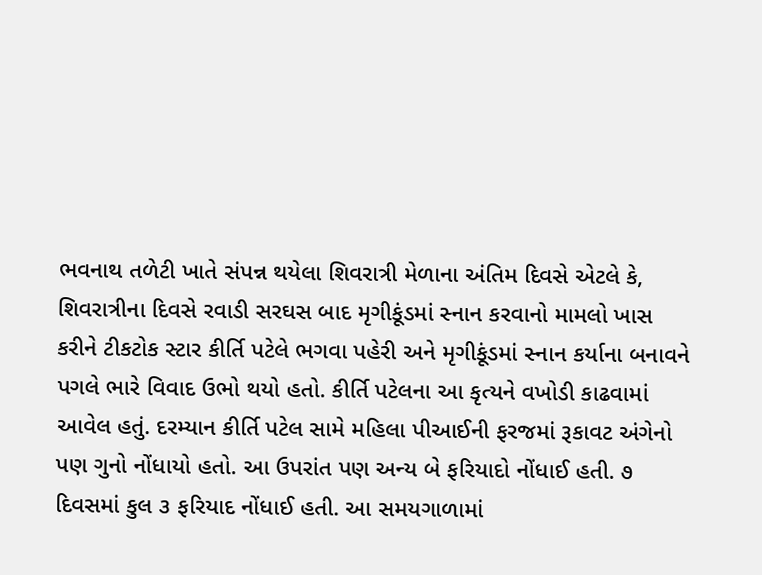ભવનાથ તળેટી ખાતે સંપન્ન થયેલા શિવરાત્રી મેળાના અંતિમ દિવસે એટલે કે, શિવરાત્રીના દિવસે રવાડી સરઘસ બાદ મૃગીકૂંડમાં સ્નાન કરવાનો મામલો ખાસ કરીને ટીકટોક સ્ટાર કીર્તિ પટેલે ભગવા પહેરી અને મૃગીકૂંડમાં સ્નાન કર્યાના બનાવને પગલે ભારે વિવાદ ઉભો થયો હતો. કીર્તિ પટેલના આ કૃત્યને વખોડી કાઢવામાં આવેલ હતું. દરમ્યાન કીર્તિ પટેલ સામે મહિલા પીઆઈની ફરજમાં રૂકાવટ અંગેનો પણ ગુનો નોંધાયો હતો. આ ઉપરાંત પણ અન્ય બે ફરિયાદો નોંધાઈ હતી. ૭ દિવસમાં કુલ ૩ ફરિયાદ નોંધાઈ હતી. આ સમયગાળામાં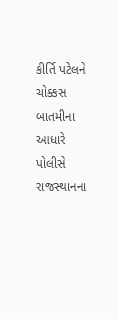કીર્તિ પટેલને ચોક્કસ બાતમીના આધારે પોલીસે રાજસ્થાનના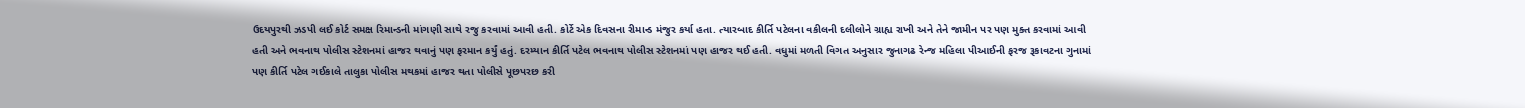ઉદયપુરથી ઝડપી લઈ કોર્ટ સમક્ષ રિમાન્ડની માંગણી સાથે રજુ કરવામાં આવી હતી. કોર્ટે એક દિવસના રીમાન્ડ મંજુર કર્યા હતા. ત્યારબાદ કીર્તિ પટેલના વકીલની દલીલોને ગ્રાહ્ય રાખી અને તેને જામીન પર પણ મુક્ત કરવામાં આવી હતી અને ભવનાથ પોલીસ સ્ટેશનમાં હાજર થવાનું પણ ફરમાન કર્યું હતું. દરમ્યાન કીર્તિ પટેલ ભવનાથ પોલીસ સ્ટેશનમાં પણ હાજર થઈ હતી. વધુમાં મળતી વિગત અનુસાર જુનાગઢ રેન્જ મહિલા પીઆઈની ફરજ રૂકાવટના ગુનામાં પણ કીર્તિ પટેલ ગઈકાલે તાલુકા પોલીસ મથકમાં હાજર થતા પોલીસે પૂછપરછ કરી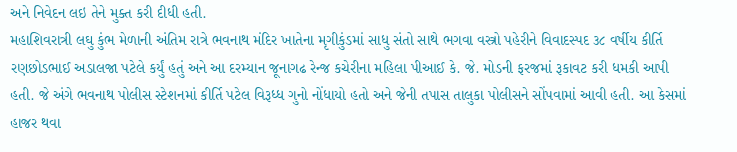અને નિવેદન લઇ તેને મુક્ત કરી દીધી હતી.
મહાશિવરાત્રી લઘુ કુંભ મેળાની અંતિમ રાત્રે ભવનાથ મંદિર ખાતેના મૃગીકુંડમાં સાધુ સંતો સાથે ભગવા વસ્ત્રો પહેરીને વિવાદસ્પદ ૩૮ વર્ષીય કીર્તિ રણછોડભાઈ અડાલજા પટેલે કર્યું હતું અને આ દરમ્યાન જૂનાગઢ રેન્જ કચેરીના મહિલા પીઆઈ કે. જે. મોડની ફરજમાં રૂકાવટ કરી ધમકી આપી હતી. જે અંગે ભવનાથ પોલીસ સ્ટેશનમાં કીર્તિ પટેલ વિરૂધ્ધ ગુનો નોંધાયો હતો અને જેની તપાસ તાલુકા પોલીસને સોંપવામાં આવી હતી. આ કેસમાં હાજર થવા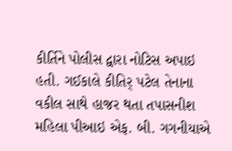કીર્તિને પોલીસ દ્વારા નોટિસ અપાઇ હતી. ગઈકાલે કીતિર્ પટેલ તેનાના વકીલ સાથે હાજર થતા તપાસનીશ મહિલા પીઆઇ એફ. બી. ગગનીયાએ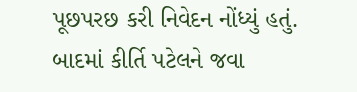પૂછપરછ કરી નિવેદન નોંધ્યું હતું. બાદમાં કીર્તિ પટેલને જવા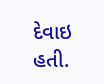દેવાઇ હતી.